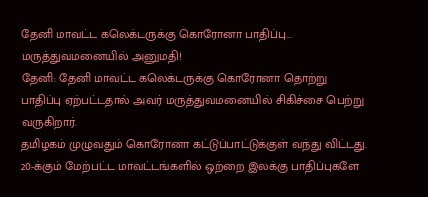தேனி மாவட்ட கலெக்டருக்கு கொரோனா பாதிப்பு... மருத்துவமனையில் அனுமதி!
தேனி: தேனி மாவட்ட கலெக்டருக்கு கொரோனா தொற்று பாதிப்பு ஏற்பட்டதால் அவர் மருத்துவமனையில் சிகிச்சை பெற்று வருகிறார்.
தமிழகம் முழுவதும் கொரோனா கட்டுப்பாட்டுக்குள் வந்து விட்டது. 20-க்கும் மேற்பட்ட மாவட்டங்களில் ஒற்றை இலக்கு பாதிப்புகளே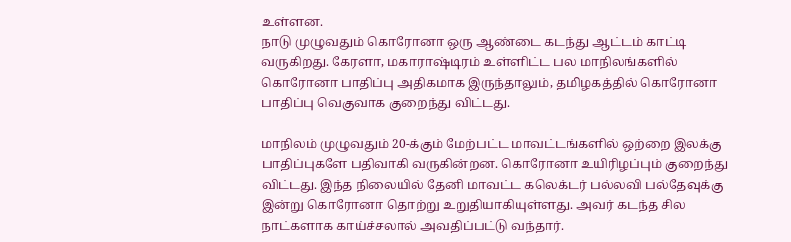உள்ளன.
நாடு முழுவதும் கொரோனா ஒரு ஆண்டை கடந்து ஆட்டம் காட்டி வருகிறது. கேரளா, மகாராஷ்டிரம் உள்ளிட்ட பல மாநிலங்களில் கொரோனா பாதிப்பு அதிகமாக இருந்தாலும், தமிழகத்தில் கொரோனா பாதிப்பு வெகுவாக குறைந்து விட்டது.

மாநிலம் முழுவதும் 20-க்கும் மேற்பட்ட மாவட்டங்களில் ஒற்றை இலக்கு பாதிப்புகளே பதிவாகி வருகின்றன. கொரோனா உயிரிழப்பும் குறைந்து விட்டது. இந்த நிலையில் தேனி மாவட்ட கலெக்டர் பல்லவி பல்தேவுக்கு இன்று கொரோனா தொற்று உறுதியாகியுள்ளது. அவர் கடந்த சில நாட்களாக காய்ச்சலால் அவதிப்பட்டு வந்தார்.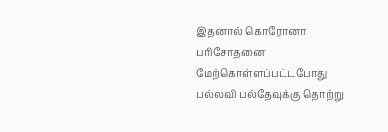இதனால் கொரோனா பரிசோதனை மேற்கொள்ளப்பட்டபோது பல்லவி பல்தேவுக்கு தொற்று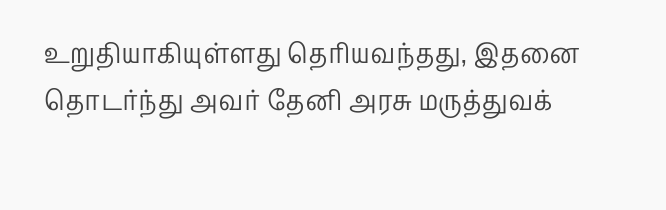உறுதியாகியுள்ளது தெரியவந்தது, இதனை தொடர்ந்து அவர் தேனி அரசு மருத்துவக்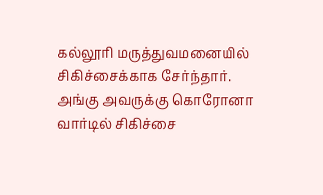கல்லூரி மருத்துவமனையில் சிகிச்சைக்காக சேர்ந்தார். அங்கு அவருக்கு கொரோனா வார்டில் சிகிச்சை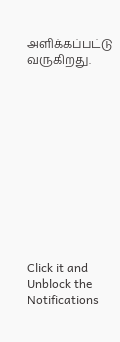அளிக்கப்பட்டு வருகிறது.












Click it and Unblock the Notifications